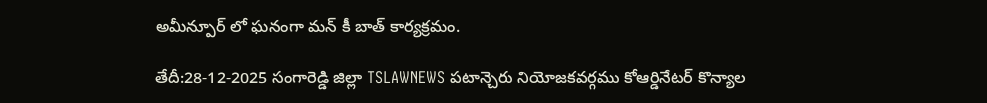అమీన్పూర్ లో ఘనంగా మన్ కీ బాత్ కార్యక్రమం.

తేదీ:28-12-2025 సంగారెడ్డి జిల్లా TSLAWNEWS పటాన్చెరు నియోజకవర్గము కోఆర్డినేటర్ కొన్యాల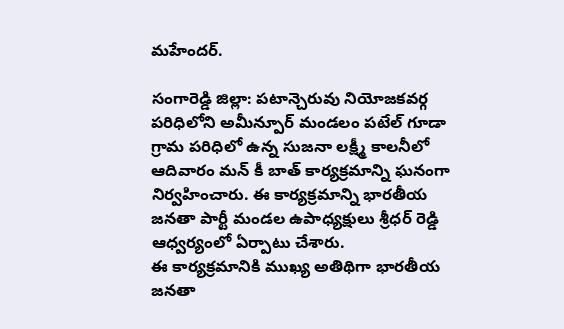మహేందర్.

సంగారెడ్డి జిల్లా: పటాన్చెరువు నియోజకవర్గ పరిధిలోని అమీన్పూర్ మండలం పటేల్ గూడా గ్రామ పరిధిలో ఉన్న సుజనా లక్ష్మీ కాలనీలో ఆదివారం మన్ కీ బాత్ కార్యక్రమాన్ని ఘనంగా నిర్వహించారు. ఈ కార్యక్రమాన్ని భారతీయ జనతా పార్టీ మండల ఉపాధ్యక్షులు శ్రీధర్ రెడ్డి ఆధ్వర్యంలో ఏర్పాటు చేశారు.
ఈ కార్యక్రమానికి ముఖ్య అతిథిగా భారతీయ జనతా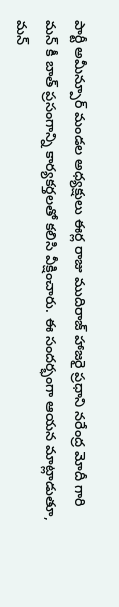పార్టీ అమీన్పూర్ మండల అధ్యక్షులు ఈర్ల రాజు ముదిరాజ్ హాజరై ప్రధాని నరేంద్ర మోదీ గారి మన్ కీ బాత్ ప్రసంగాన్ని కార్యకర్తలతో కలిసి వీక్షించారు. ఈ సందర్భంగా ఆయన మాట్లాడుతూ, మన్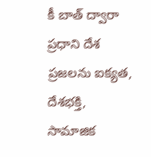కీ బాత్ ద్వారా ప్రధాని దేశ ప్రజలను ఐక్యత, దేశభక్తి, సామాజిక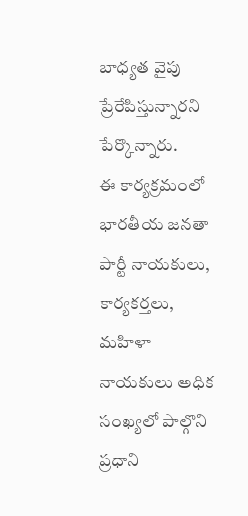బాధ్యత వైపు ప్రేరేపిస్తున్నారని పేర్కొన్నారు.
ఈ కార్యక్రమంలో భారతీయ జనతా పార్టీ నాయకులు, కార్యకర్తలు, మహిళా నాయకులు అధిక సంఖ్యలో పాల్గొని ప్రధాని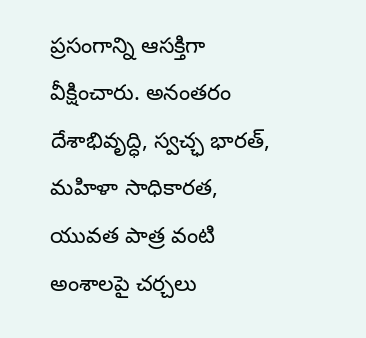ప్రసంగాన్ని ఆసక్తిగా వీక్షించారు. అనంతరం దేశాభివృద్ధి, స్వచ్ఛ భారత్, మహిళా సాధికారత, యువత పాత్ర వంటి అంశాలపై చర్చలు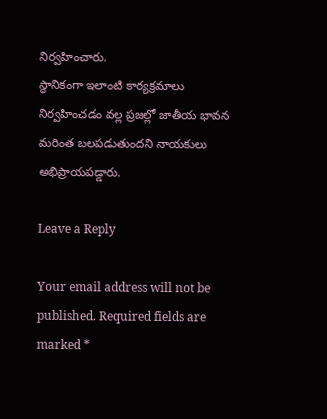నిర్వహించారు.
స్థానికంగా ఇలాంటి కార్యక్రమాలు నిర్వహించడం వల్ల ప్రజల్లో జాతీయ భావన మరింత బలపడుతుందని నాయకులు అభిప్రాయపడ్డారు.

Leave a Reply

Your email address will not be published. Required fields are marked *